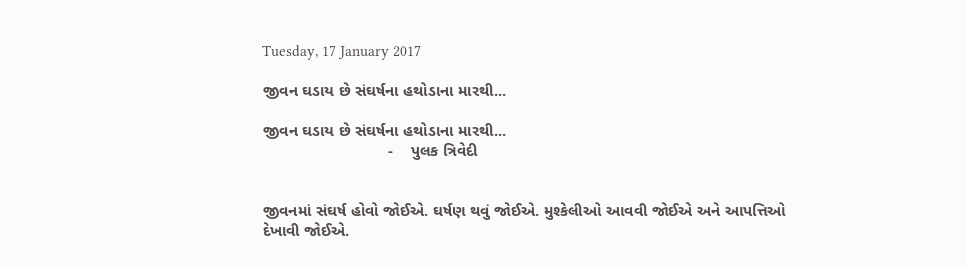Tuesday, 17 January 2017

જીવન ઘડાય છે સંઘર્ષના હથોડાના મારથી...

જીવન ઘડાય છે સંઘર્ષના હથોડાના મારથી...
                            -    પુલક ત્રિવેદી


જીવનમાં સંઘર્ષ હોવો જોઈએ. ઘર્ષણ થવું જોઈએ. મુશ્કેલીઓ આવવી જોઈએ અને આપત્તિઓ દેખાવી જોઈએ.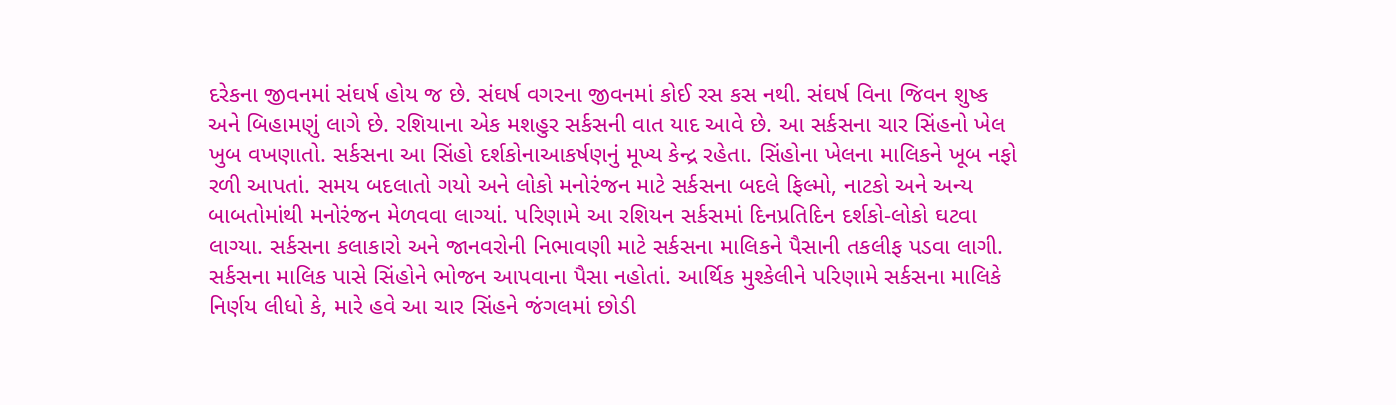દરેકના જીવનમાં સંઘર્ષ હોય જ છે. સંઘર્ષ વગરના જીવનમાં કોઈ રસ કસ નથી. સંઘર્ષ વિના જિવન શુષ્ક અને બિહામણું લાગે છે. રશિયાના એક મશહુર સર્કસની વાત યાદ આવે છે. આ સર્કસના ચાર સિંહનો ખેલ ખુબ વખણાતો. સર્કસના આ સિંહો દર્શકોનાઆકર્ષણનું મૂખ્ય કેન્દ્ર રહેતા. સિંહોના ખેલના માલિકને ખૂબ નફો રળી આપતાં. સમય બદલાતો ગયો અને લોકો મનોરંજન માટે સર્કસના બદલે ફિલ્મો, નાટકો અને અન્ય બાબતોમાંથી મનોરંજન મેળવવા લાગ્યાં. પરિણામે આ રશિયન સર્કસમાં દિનપ્રતિદિન દર્શકો-લોકો ઘટવા લાગ્યા. સર્કસના કલાકારો અને જાનવરોની નિભાવણી માટે સર્કસના માલિકને પૈસાની તકલીફ પડવા લાગી. સર્કસના માલિક પાસે સિંહોને ભોજન આપવાના પૈસા નહોતાં. આર્થિક મુશ્કેલીને પરિણામે સર્કસના માલિકે નિર્ણય લીધો કે, મારે હવે આ ચાર સિંહને જંગલમાં છોડી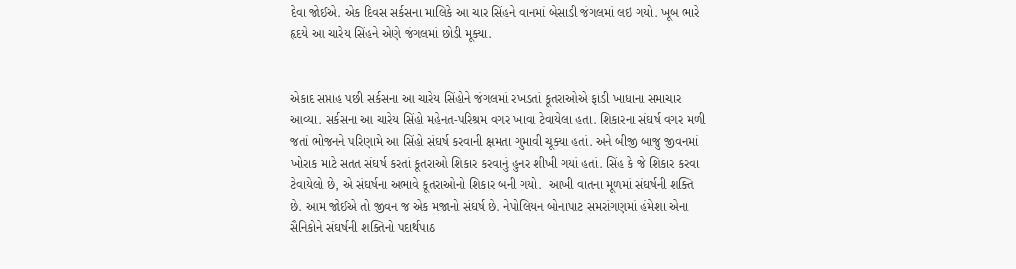દેવા જોઈએ. એક દિવસ સર્કસના માલિકે આ ચાર સિંહને વાનમાં બેસાડી જંગલમાં લઇ ગયો. ખૂબ ભારે હૃદયે આ ચારેય સિંહને એણે જંગલમાં છોડી મૂક્યા.


એકાદ સપ્તાહ પછી સર્કસના આ ચારેય સિંહોને જંગલમાં રખડતાં કૂતરાઓએ ફાડી ખાધાના સમાચાર આવ્યા. સર્કસના આ ચારેય સિંહો મહેનત-પરિશ્રમ વગર ખાવા ટેવાયેલા હતા. શિકારના સંઘર્ષ વગર મળી જતાં ભોજનને પરિણામે આ સિંહો સંઘર્ષ કરવાની ક્ષમતા ગુમાવી ચૂક્યા હતાં. અને બીજી બાજુ જીવનમાં ખોરાક માટે સતત સંઘર્ષ કરતાં કૂતરાઓ શિકાર કરવાનું હુનર શીખી ગયાં હતાં. સિંહ કે જે શિકાર કરવા ટેવાયેલો છે, એ સંઘર્ષના અભાવે કૂતરાઓનો શિકાર બની ગયો.  આખી વાતના મૂળમાં સંઘર્ષની શક્તિ છે. આમ જોઈએ તો જીવન જ એક મજાનો સંઘર્ષ છે. નેપોલિયન બોનાપાટ સમરાંગણમાં હંમેશા એના સૈનિકોને સંઘર્ષની શક્તિનો પદાર્થપાઠ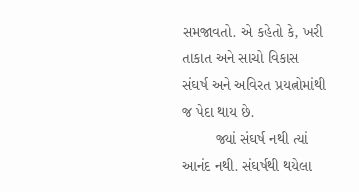સમજાવતો. એ કહેતો કે, ખરી તાકાત અને સાચો વિકાસ સંઘર્ષ અને અવિરત પ્રયત્નોમાંથી જ પેદા થાય છે.
        જ્યાં સંઘર્ષ નથી ત્યાં આનંદ નથી. સંઘર્ષથી થયેલા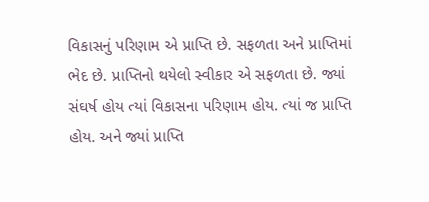વિકાસનું પરિણામ એ પ્રાપ્તિ છે. સફળતા અને પ્રાપ્તિમાં ભેદ છે. પ્રાપ્તિનો થયેલો સ્વીકાર એ સફળતા છે. જ્યાં સંઘર્ષ હોય ત્યાં વિકાસના પરિણામ હોય. ત્યાં જ પ્રાપ્તિ હોય. અને જ્યાં પ્રાપ્તિ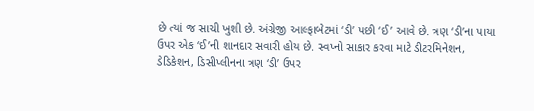છે ત્યાં જ સાચી ખુશી છે. અંગ્રેજી આલ્ફાબેટમાં ‘ડી’ પછી ‘ઈ’ આવે છે. ત્રણ ‘ડી’ના પાયા ઉપર એક ‘ઈ’ની શાનદાર સવારી હોય છે. સ્વપ્નો સાકાર કરવા માટે ડીટરમિનેશન, ડેડિકેશન, ડિસીપ્લીનના ત્રણ ‘ડી’ ઉપર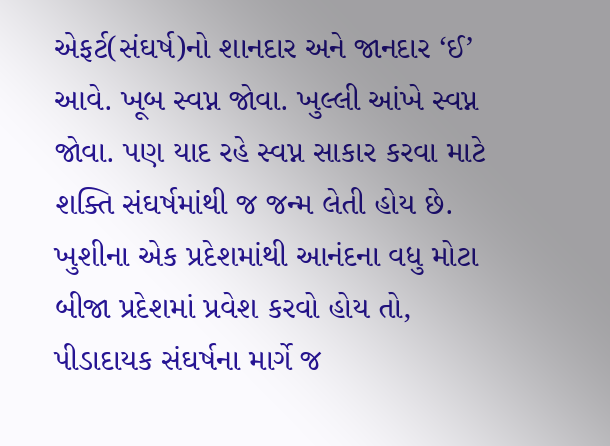એફર્ટ(સંઘર્ષ)નો શાનદાર અને જાનદાર ‘ઈ’ આવે. ખૂબ સ્વપ્ન જોવા. ખુલ્લી આંખે સ્વપ્ન જોવા. પણ યાદ રહે સ્વપ્ન સાકાર કરવા માટે શક્તિ સંઘર્ષમાંથી જ જન્મ લેતી હોય છે. ખુશીના એક પ્રદેશમાંથી આનંદના વધુ મોટા બીજા પ્રદેશમાં પ્રવેશ કરવો હોય તો, પીડાદાયક સંઘર્ષના માર્ગે જ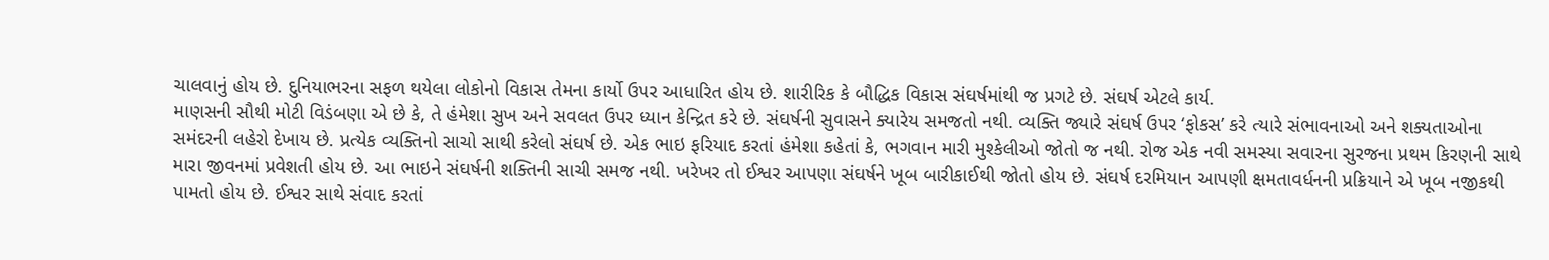ચાલવાનું હોય છે. દુનિયાભરના સફળ થયેલા લોકોનો વિકાસ તેમના કાર્યો ઉપર આધારિત હોય છે. શારીરિક કે બૌદ્ધિક વિકાસ સંઘર્ષમાંથી જ પ્રગટે છે. સંઘર્ષ એટલે કાર્ય.
માણસની સૌથી મોટી વિડંબણા એ છે કે, તે હંમેશા સુખ અને સવલત ઉપર ધ્યાન કેન્દ્રિત કરે છે. સંઘર્ષની સુવાસને ક્યારેય સમજતો નથી. વ્યક્તિ જ્યારે સંઘર્ષ ઉપર ‘ફોકસ’ કરે ત્યારે સંભાવનાઓ અને શક્યતાઓના સમંદરની લહેરો દેખાય છે. પ્રત્યેક વ્યક્તિનો સાચો સાથી કરેલો સંઘર્ષ છે. એક ભાઇ ફરિયાદ કરતાં હંમેશા કહેતાં કે, ભગવાન મારી મુશ્કેલીઓ જોતો જ નથી. રોજ એક નવી સમસ્યા સવારના સુરજના પ્રથમ કિરણની સાથે મારા જીવનમાં પ્રવેશતી હોય છે. આ ભાઇને સંઘર્ષની શક્તિની સાચી સમજ નથી. ખરેખર તો ઈશ્વર આપણા સંઘર્ષને ખૂબ બારીકાઈથી જોતો હોય છે. સંઘર્ષ દરમિયાન આપણી ક્ષમતાવર્ધનની પ્રક્રિયાને એ ખૂબ નજીકથી પામતો હોય છે. ઈશ્વર સાથે સંવાદ કરતાં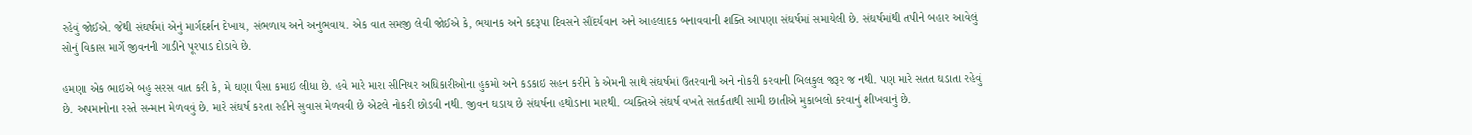રહેવું જોઈએ. જેથી સંઘર્ષમાં એનું માર્ગદર્શન દેખાય, સંભળાય અને અનુભવાય. એક વાત સમજી લેવી જોઈએ કે, ભયાનક અને કદરૂપા દિવસને સૌંદર્યવાન અને આહલાદક બનાવવાની શક્તિ આપણા સંઘર્ષમાં સમાયેલી છે. સંઘર્ષમાંથી તપીને બહાર આવેલું સોનું વિકાસ માર્ગે જીવનની ગાડીને પૂરપાડ દોડાવે છે.

હમણા એક ભાઇએ બહુ સરસ વાત કરી કે, મે ઘણા પૈસા કમાઇ લીધા છે. હવે મારે મારા સીનિયર અધિકારીઓના હુકમો અને કડકાઇ સહન કરીને કે એમની સાથે સંઘર્ષમાં ઉતરવાની અને નોકરી કરવાની બિલકુલ જરૂર જ નથી. પણ મારે સતત ઘડાતા રહેવું છે. અપમાનોના રસ્તે સન્માન મેળવવું છે. મારે સંઘર્ષ કરતા રહીને સુવાસ મેળવવી છે એટલે નોકરી છોડવી નથી. જીવન ઘડાય છે સંઘર્ષના હથોડાના મારથી. વ્યક્તિએ સંઘર્ષ વખતે સતર્કતાથી સામી છાતીએ મુકાબલો કરવાનું શીખવાનું છે.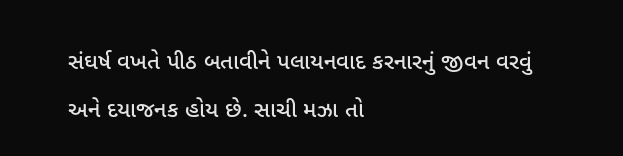સંઘર્ષ વખતે પીઠ બતાવીને પલાયનવાદ કરનારનું જીવન વરવું અને દયાજનક હોય છે. સાચી મઝા તો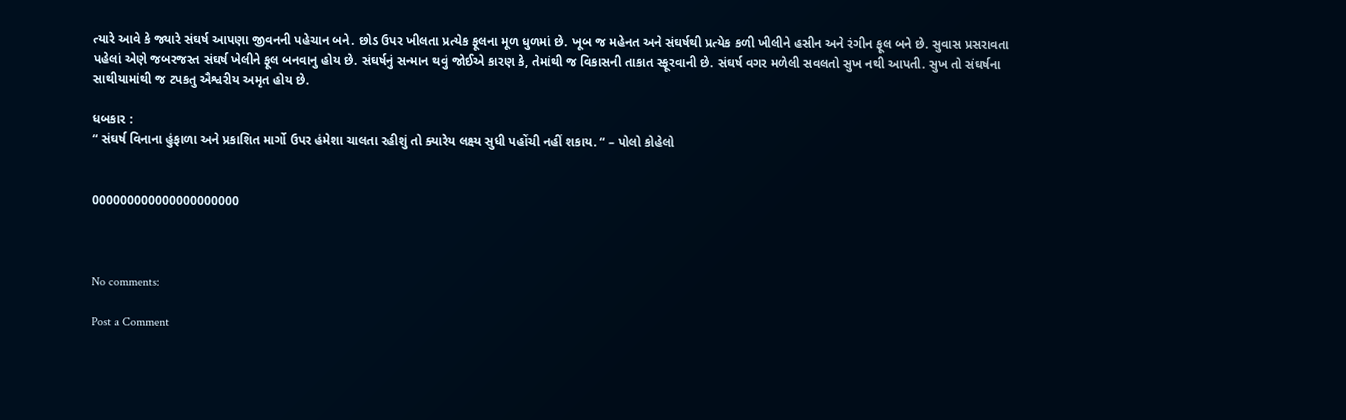ત્યારે આવે કે જ્યારે સંઘર્ષ આપણા જીવનની પહેચાન બને. છોડ ઉપર ખીલતા પ્રત્યેક ફૂલના મૂળ ધુળમાં છે. ખૂબ જ મહેનત અને સંઘર્ષથી પ્રત્યેક કળી ખીલીને હસીન અને રંગીન ફૂલ બને છે. સુવાસ પ્રસરાવતા પહેલાં એણે જબરજસ્ત સંઘર્ષ ખેલીને ફૂલ બનવાનુ હોય છે. સંઘર્ષનું સન્માન થવું જોઈએ કારણ કે, તેમાંથી જ વિકાસની તાકાત સ્ફૂરવાની છે. સંઘર્ષ વગર મળેલી સવલતો સુખ નથી આપતી. સુખ તો સંઘર્ષના સાથીયામાંથી જ ટપકતુ ઐશ્વરીય અમૃત હોય છે.

ધબકાર :
“ સંઘર્ષ વિનાના હુંફાળા અને પ્રકાશિત માર્ગો ઉપર હંમેશા ચાલતા રહીશું તો ક્યારેય લક્ષ્ય સુધી પહોંચી નહીં શકાય. “ – પોલો કોહેલો


000000000000000000000



No comments:

Post a Comment